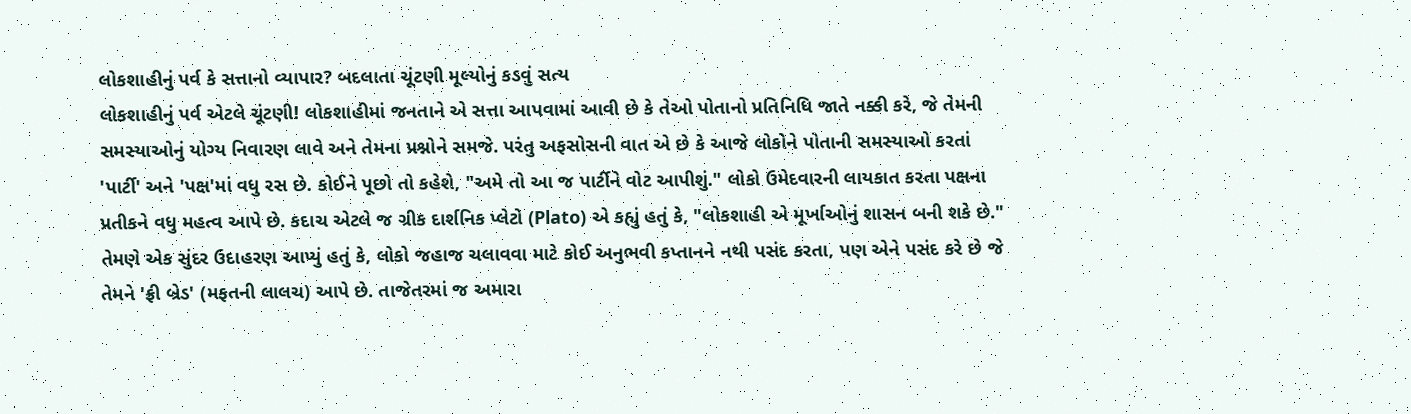લોકશાહીનું પર્વ કે સત્તાનો વ્યાપાર? બદલાતા ચૂંટણી મૂલ્યોનું કડવું સત્ય
લોકશાહીનું પર્વ એટલે ચૂંટણી! લોકશાહીમાં જનતાને એ સત્તા આપવામાં આવી છે કે તેઓ પોતાનો પ્રતિનિધિ જાતે નક્કી કરે, જે તેમની સમસ્યાઓનું યોગ્ય નિવારણ લાવે અને તેમના પ્રશ્નોને સમજે. પરંતુ અફસોસની વાત એ છે કે આજે લોકોને પોતાની સમસ્યાઓ કરતાં 'પાર્ટી' અને 'પક્ષ'માં વધુ રસ છે. કોઈને પૂછો તો કહેશે, "અમે તો આ જ પાર્ટીને વોટ આપીશું." લોકો ઉમેદવારની લાયકાત કરતા પક્ષના પ્રતીકને વધુ મહત્વ આપે છે. કદાચ એટલે જ ગ્રીક દાર્શનિક પ્લેટો (Plato) એ કહ્યું હતું કે, "લોકશાહી એ મૂર્ખાઓનું શાસન બની શકે છે." તેમણે એક સુંદર ઉદાહરણ આપ્યું હતું કે, લોકો જહાજ ચલાવવા માટે કોઈ અનુભવી કપ્તાનને નથી પસંદ કરતા, પણ એને પસંદ કરે છે જે તેમને 'ફ્રી બ્રેડ' (મફતની લાલચ) આપે છે. તાજેતરમાં જ અમારા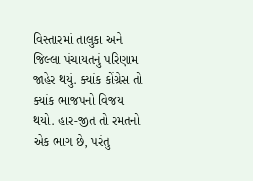વિસ્તારમાં તાલુકા અને જિલ્લા પંચાયતનું પરિણામ જાહેર થયું. ક્યાંક કોંગ્રેસ તો ક્યાંક ભાજપનો વિજય થયો. હાર-જીત તો રમતનો એક ભાગ છે, પરંતુ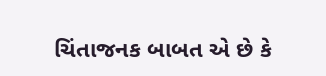ચિંતાજનક બાબત એ છે કે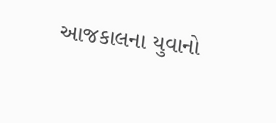આજકાલના યુવાનો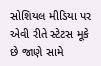સોશિયલ મીડિયા પર એવી રીતે સ્ટેટસ મૂકે છે જાણે સામે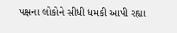પક્ષના લોકોને સીધી ધમકી આપી રહ્યા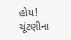હોય! ચૂંટણીના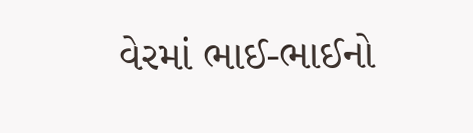વેરમાં ભાઈ-ભાઈનો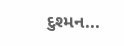દુશ્મન...